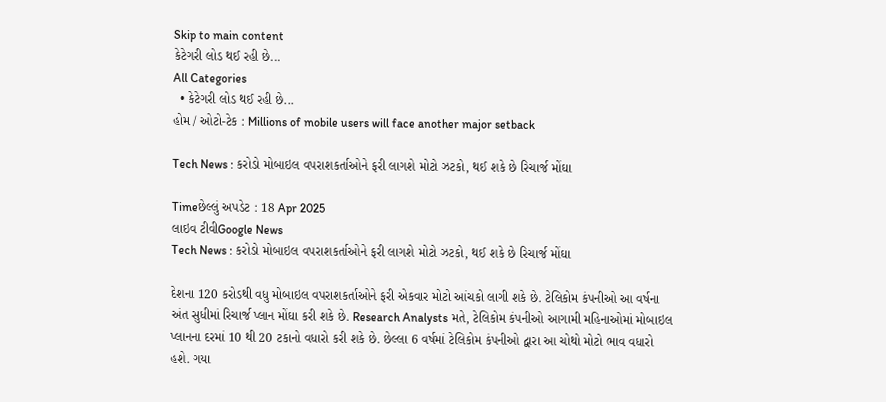Skip to main content
કેટેગરી લોડ થઈ રહી છે...
All Categories
  • કેટેગરી લોડ થઈ રહી છે...
હોમ / ઓટો-ટેક : Millions of mobile users will face another major setback

Tech News : કરોડો મોબાઇલ વપરાશકર્તાઓને ફરી લાગશે મોટો ઝટકો, થઈ શકે છે રિચાર્જ મોંઘા

Timeછેલ્લું અપડેટ : 18 Apr 2025
લાઇવ ટીવીGoogle News
Tech News : કરોડો મોબાઇલ વપરાશકર્તાઓને ફરી લાગશે મોટો ઝટકો, થઈ શકે છે રિચાર્જ મોંઘા

દેશના 120 કરોડથી વધુ મોબાઇલ વપરાશકર્તાઓને ફરી એકવાર મોટો આંચકો લાગી શકે છે. ટેલિકોમ કંપનીઓ આ વર્ષના અંત સુધીમાં રિચાર્જ પ્લાન મોંઘા કરી શકે છે. Research Analysts મતે, ટેલિકોમ કંપનીઓ આગામી મહિનાઓમાં મોબાઇલ પ્લાનના દરમાં 10 થી 20 ટકાનો વધારો કરી શકે છે. છેલ્લા 6 વર્ષમાં ટેલિકોમ કંપનીઓ દ્વારા આ ચોથો મોટો ભાવ વધારો હશે. ગયા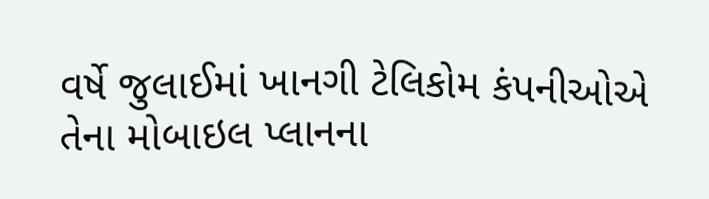વર્ષે જુલાઈમાં ખાનગી ટેલિકોમ કંપનીઓએ તેના મોબાઇલ પ્લાનના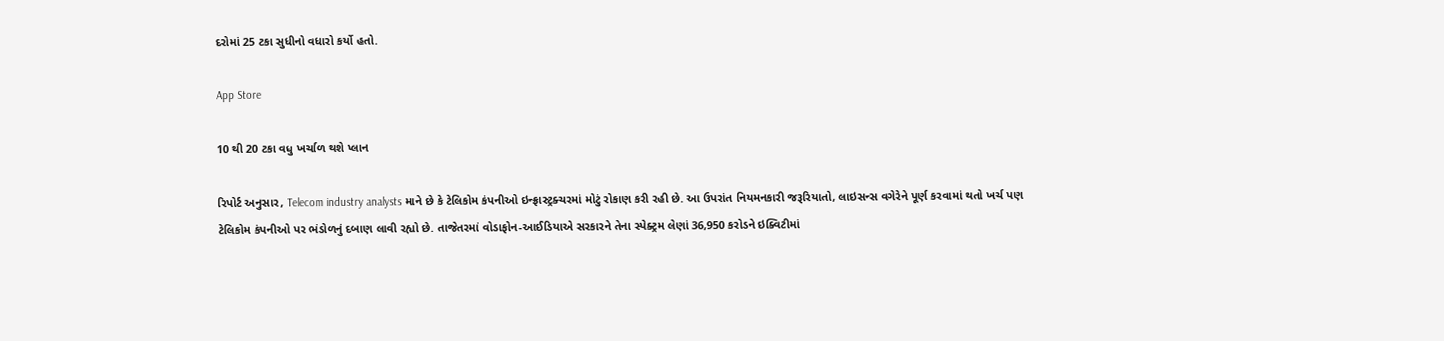દરોમાં 25 ટકા સુધીનો વધારો કર્યો હતો.

App Store

10 થી 20 ટકા વધુ ખર્ચાળ થશે પ્લાન

રિપોર્ટ અનુસાર, Telecom industry analysts માને છે કે ટેલિકોમ કંપનીઓ ઇન્ફ્રાસ્ટ્રક્ચરમાં મોટું રોકાણ કરી રહી છે. આ ઉપરાંત નિયમનકારી જરૂરિયાતો, લાઇસન્સ વગેરેને પૂર્ણ કરવામાં થતો ખર્ચ પણ ટેલિકોમ કંપનીઓ પર ભંડોળનું દબાણ લાવી રહ્યો છે. તાજેતરમાં વોડાફોન-આઈડિયાએ સરકારને તેના સ્પેક્ટ્રમ લેણાં 36,950 કરોડને ઇક્વિટીમાં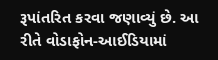રૂપાંતરિત કરવા જણાવ્યું છે. આ રીતે વોડાફોન-આઈડિયામાં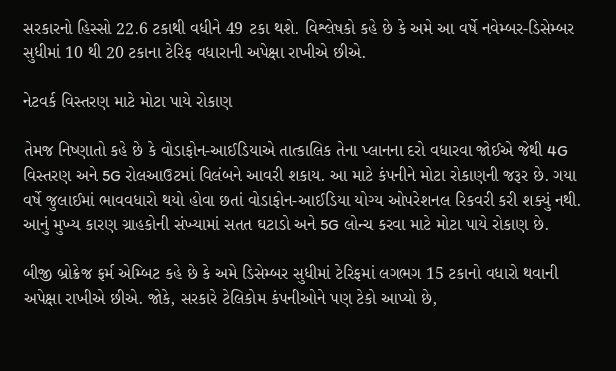સરકારનો હિસ્સો 22.6 ટકાથી વધીને 49 ટકા થશે. વિશ્લેષકો કહે છે કે અમે આ વર્ષે નવેમ્બર-ડિસેમ્બર સુધીમાં 10 થી 20 ટકાના ટેરિફ વધારાની અપેક્ષા રાખીએ છીએ.

નેટવર્ક વિસ્તરણ માટે મોટા પાયે રોકાણ

તેમજ નિષ્ણાતો કહે છે કે વોડાફોન-આઈડિયાએ તાત્કાલિક તેના પ્લાનના દરો વધારવા જોઈએ જેથી 4G વિસ્તરણ અને 5G રોલઆઉટમાં વિલંબને આવરી શકાય. આ માટે કંપનીને મોટા રોકાણની જરૂર છે. ગયા વર્ષે જુલાઈમાં ભાવવધારો થયો હોવા છતાં વોડાફોન-આઈડિયા યોગ્ય ઓપરેશનલ રિકવરી કરી શક્યું નથી. આનું મુખ્ય કારણ ગ્રાહકોની સંખ્યામાં સતત ઘટાડો અને 5G લોન્ચ કરવા માટે મોટા પાયે રોકાણ છે.

બીજી બ્રોક્રેજ ફર્મ એમ્બિટ કહે છે કે અમે ડિસેમ્બર સુધીમાં ટેરિફમાં લગભગ 15 ટકાનો વધારો થવાની અપેક્ષા રાખીએ છીએ. જોકે, સરકારે ટેલિકોમ કંપનીઓને પણ ટેકો આપ્યો છે,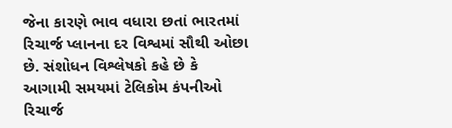જેના કારણે ભાવ વધારા છતાં ભારતમાં રિચાર્જ પ્લાનના દર વિશ્વમાં સૌથી ઓછા છે. સંશોધન વિશ્લેષકો કહે છે કે આગામી સમયમાં ટેલિકોમ કંપનીઓ રિચાર્જ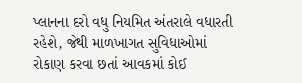પ્લાનના દરો વધુ નિયમિત અંતરાલે વધારતી રહેશે, જેથી માળખાગત સુવિધાઓમાં રોકાણ કરવા છતાં આવકમાં કોઈ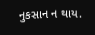નુકસાન ન થાય.